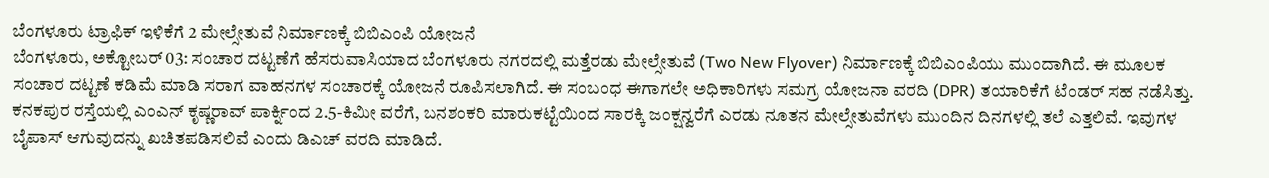ಬೆಂಗಳೂರು ಟ್ರಾಫಿಕ್ ಇಳಿಕೆಗೆ 2 ಮೇಲ್ಸೇತುವೆ ನಿರ್ಮಾಣಕ್ಕೆ ಬಿಬಿಎಂಪಿ ಯೋಜನೆ
ಬೆಂಗಳೂರು, ಅಕ್ಟೋಬರ್ 03: ಸಂಚಾರ ದಟ್ಟಣೆಗೆ ಹೆಸರುವಾಸಿಯಾದ ಬೆಂಗಳೂರು ನಗರದಲ್ಲಿ ಮತ್ತೆರಡು ಮೇಲ್ಸೇತುವೆ (Two New Flyover) ನಿರ್ಮಾಣಕ್ಕೆ ಬಿಬಿಎಂಪಿಯು ಮುಂದಾಗಿದೆ. ಈ ಮೂಲಕ ಸಂಚಾರ ದಟ್ಟಣೆ ಕಡಿಮೆ ಮಾಡಿ ಸರಾಗ ವಾಹನಗಳ ಸಂಚಾರಕ್ಕೆ ಯೋಜನೆ ರೂಪಿಸಲಾಗಿದೆ. ಈ ಸಂಬಂಧ ಈಗಾಗಲೇ ಅಧಿಕಾರಿಗಳು ಸಮಗ್ರ ಯೋಜನಾ ವರದಿ (DPR) ತಯಾರಿಕೆಗೆ ಟೆಂಡರ್ ಸಹ ನಡೆಸಿತ್ತು.
ಕನಕಪುರ ರಸ್ತೆಯಲ್ಲಿ ಎಂಎನ್ ಕೃಷ್ಣರಾವ್ ಪಾರ್ಕ್ನಿಂದ 2.5-ಕಿಮೀ ವರೆಗೆ, ಬನಶಂಕರಿ ಮಾರುಕಟ್ಟೆಯಿಂದ ಸಾರಕ್ಕಿ ಜಂಕ್ಷನ್ವರೆಗೆ ಎರಡು ನೂತನ ಮೇಲ್ಸೇತುವೆಗಳು ಮುಂದಿನ ದಿನಗಳಲ್ಲಿ ತಲೆ ಎತ್ತಲಿವೆ. ಇವುಗಳ ಬೈಪಾಸ್ ಆಗುವುದನ್ನು ಖಚಿತಪಡಿಸಲಿವೆ ಎಂದು ಡಿಎಚ್ ವರದಿ ಮಾಡಿದೆ.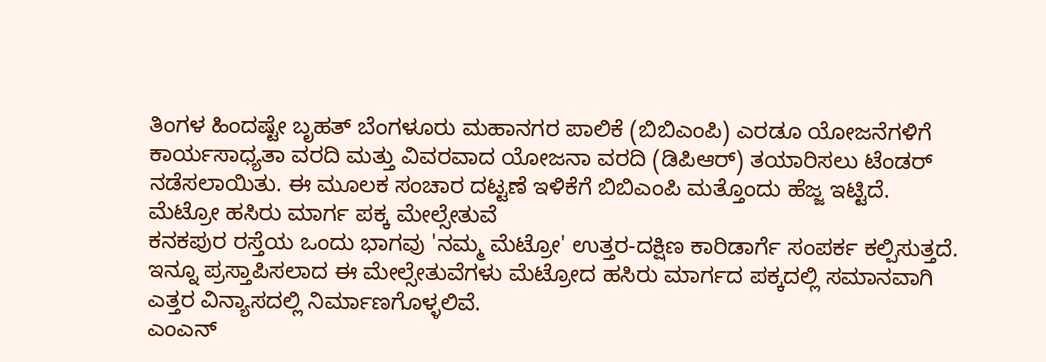ತಿಂಗಳ ಹಿಂದಷ್ಟೇ ಬೃಹತ್ ಬೆಂಗಳೂರು ಮಹಾನಗರ ಪಾಲಿಕೆ (ಬಿಬಿಎಂಪಿ) ಎರಡೂ ಯೋಜನೆಗಳಿಗೆ ಕಾರ್ಯಸಾಧ್ಯತಾ ವರದಿ ಮತ್ತು ವಿವರವಾದ ಯೋಜನಾ ವರದಿ (ಡಿಪಿಆರ್) ತಯಾರಿಸಲು ಟೆಂಡರ್ ನಡೆಸಲಾಯಿತು. ಈ ಮೂಲಕ ಸಂಚಾರ ದಟ್ಟಣೆ ಇಳಿಕೆಗೆ ಬಿಬಿಎಂಪಿ ಮತ್ತೊಂದು ಹೆಜ್ಜ ಇಟ್ಟಿದೆ.
ಮೆಟ್ರೋ ಹಸಿರು ಮಾರ್ಗ ಪಕ್ಕ ಮೇಲ್ಸೇತುವೆ
ಕನಕಪುರ ರಸ್ತೆಯ ಒಂದು ಭಾಗವು 'ನಮ್ಮ ಮೆಟ್ರೋ' ಉತ್ತರ-ದಕ್ಷಿಣ ಕಾರಿಡಾರ್ಗೆ ಸಂಪರ್ಕ ಕಲ್ಪಿಸುತ್ತದೆ. ಇನ್ನೂ ಪ್ರಸ್ತಾಪಿಸಲಾದ ಈ ಮೇಲ್ಸೇತುವೆಗಳು ಮೆಟ್ರೋದ ಹಸಿರು ಮಾರ್ಗದ ಪಕ್ಕದಲ್ಲಿ ಸಮಾನವಾಗಿ ಎತ್ತರ ವಿನ್ಯಾಸದಲ್ಲಿ ನಿರ್ಮಾಣಗೊಳ್ಳಲಿವೆ.
ಎಂಎನ್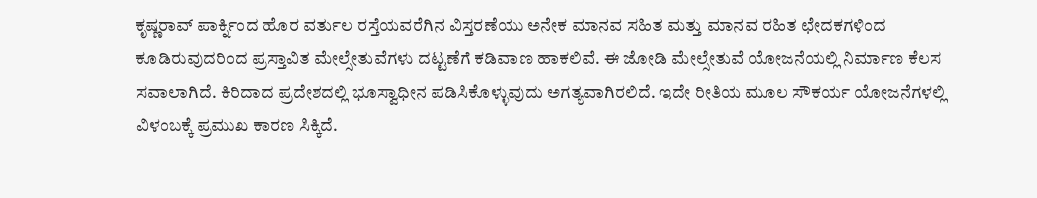ಕೃಷ್ಣರಾವ್ ಪಾರ್ಕ್ನಿಂದ ಹೊರ ವರ್ತುಲ ರಸ್ತೆಯವರೆಗಿನ ವಿಸ್ತರಣೆಯು ಅನೇಕ ಮಾನವ ಸಹಿತ ಮತ್ತು ಮಾನವ ರಹಿತ ಛೇದಕಗಳಿಂದ ಕೂಡಿರುವುದರಿಂದ ಪ್ರಸ್ತಾವಿತ ಮೇಲ್ಸೇತುವೆಗಳು ದಟ್ಟಣೆಗೆ ಕಡಿವಾಣ ಹಾಕಲಿವೆ. ಈ ಜೋಡಿ ಮೇಲ್ಸೇತುವೆ ಯೋಜನೆಯಲ್ಲಿ ನಿರ್ಮಾಣ ಕೆಲಸ ಸವಾಲಾಗಿದೆ. ಕಿರಿದಾದ ಪ್ರದೇಶದಲ್ಲಿ ಭೂಸ್ವಾಧೀನ ಪಡಿಸಿಕೊಳ್ಳುವುದು ಅಗತ್ಯವಾಗಿರಲಿದೆ. ಇದೇ ರೀತಿಯ ಮೂಲ ಸೌಕರ್ಯ ಯೋಜನೆಗಳಲ್ಲಿ ವಿಳಂಬಕ್ಕೆ ಪ್ರಮುಖ ಕಾರಣ ಸಿಕ್ಕಿದೆ.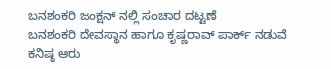ಬನಶಂಕರಿ ಜಂಕ್ಷನ್ ನಲ್ಲಿ ಸಂಚಾರ ದಟ್ಟಣೆ
ಬನಶಂಕರಿ ದೇವಸ್ಥಾನ ಹಾಗೂ ಕೃಷ್ಣರಾವ್ ಪಾರ್ಕ್ ನಡುವೆ ಕನಿಷ್ಠ ಆರು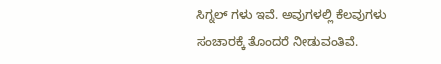ಸಿಗ್ನಲ್ ಗಳು ಇವೆ. ಅವುಗಳಲ್ಲಿ ಕೆಲವುಗಳು ಸಂಚಾರಕ್ಕೆ ತೊಂದರೆ ನೀಡುವಂತಿವೆ.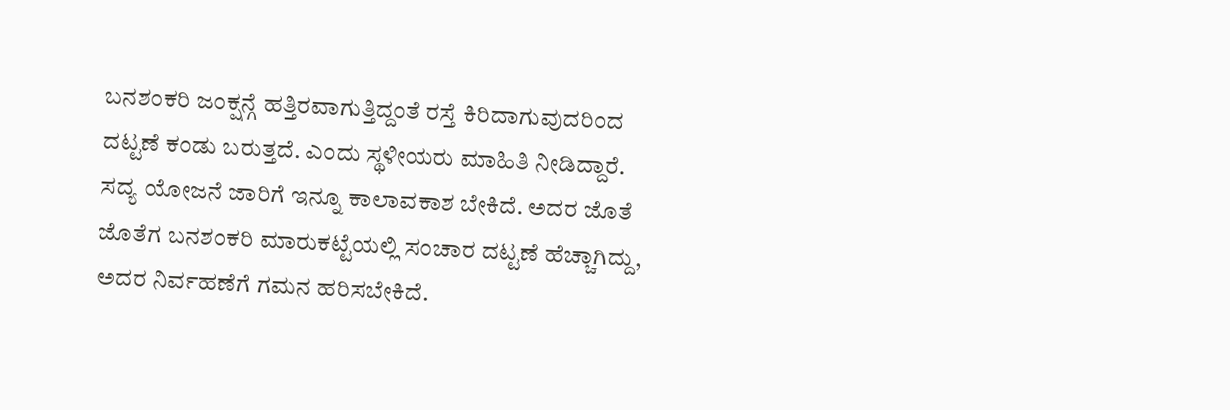ಬನಶಂಕರಿ ಜಂಕ್ಷನ್ಗೆ ಹತ್ತಿರವಾಗುತ್ತಿದ್ದಂತೆ ರಸ್ತೆ ಕಿರಿದಾಗುವುದರಿಂದ ದಟ್ಟಣೆ ಕಂಡು ಬರುತ್ತದೆ. ಎಂದು ಸ್ಥಳೀಯರು ಮಾಹಿತಿ ನೀಡಿದ್ದಾರೆ.
ಸದ್ಯ ಯೋಜನೆ ಜಾರಿಗೆ ಇನ್ನೂ ಕಾಲಾವಕಾಶ ಬೇಕಿದೆ. ಅದರ ಜೊತೆ ಜೊತೆಗ ಬನಶಂಕರಿ ಮಾರುಕಟ್ಟೆಯಲ್ಲಿ ಸಂಚಾರ ದಟ್ಟಣೆ ಹೆಚ್ಚಾಗಿದ್ದು, ಅದರ ನಿರ್ವಹಣೆಗೆ ಗಮನ ಹರಿಸಬೇಕಿದೆ.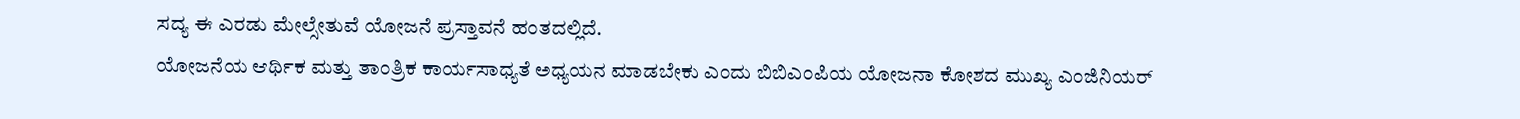ಸದ್ಯ ಈ ಎರಡು ಮೇಲ್ಸೇತುವೆ ಯೋಜನೆ ಪ್ರಸ್ತಾವನೆ ಹಂತದಲ್ಲಿದೆ.
ಯೋಜನೆಯ ಆರ್ಥಿಕ ಮತ್ತು ತಾಂತ್ರಿಕ ಕಾರ್ಯಸಾಧ್ಯತೆ ಅಧ್ಯಯನ ಮಾಡಬೇಕು ಎಂದು ಬಿಬಿಎಂಪಿಯ ಯೋಜನಾ ಕೋಶದ ಮುಖ್ಯ ಎಂಜಿನಿಯರ್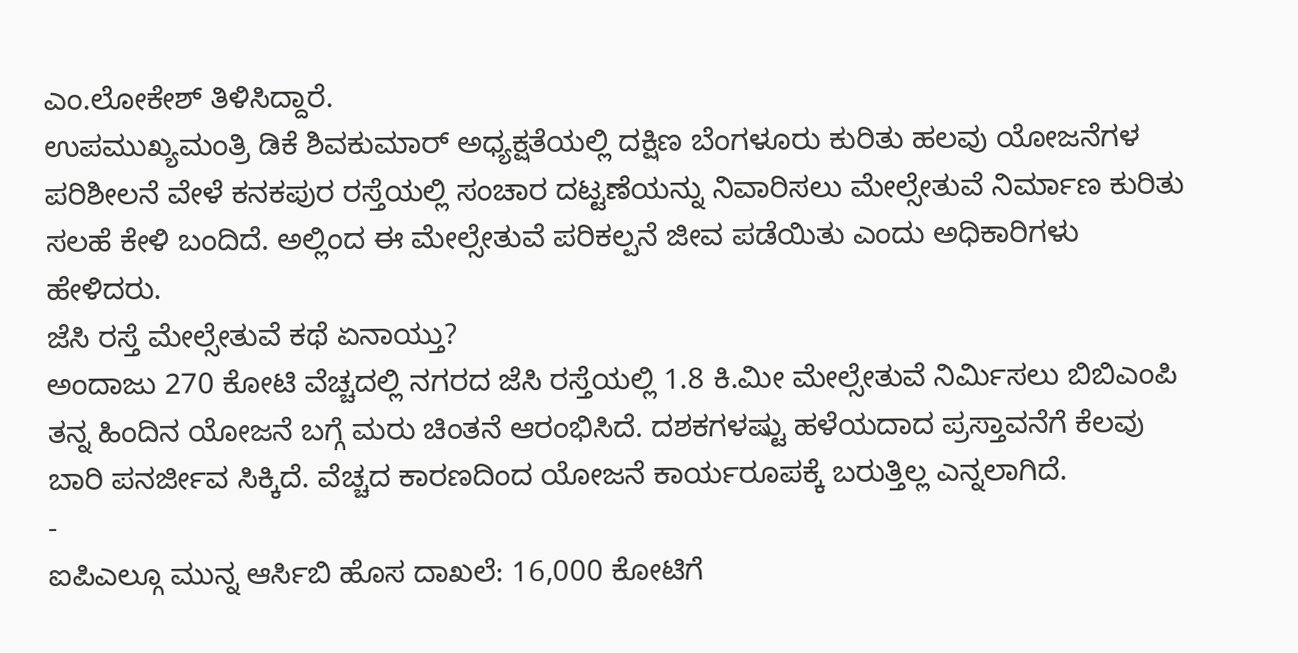ಎಂ.ಲೋಕೇಶ್ ತಿಳಿಸಿದ್ದಾರೆ.
ಉಪಮುಖ್ಯಮಂತ್ರಿ ಡಿಕೆ ಶಿವಕುಮಾರ್ ಅಧ್ಯಕ್ಷತೆಯಲ್ಲಿ ದಕ್ಷಿಣ ಬೆಂಗಳೂರು ಕುರಿತು ಹಲವು ಯೋಜನೆಗಳ ಪರಿಶೀಲನೆ ವೇಳೆ ಕನಕಪುರ ರಸ್ತೆಯಲ್ಲಿ ಸಂಚಾರ ದಟ್ಟಣೆಯನ್ನು ನಿವಾರಿಸಲು ಮೇಲ್ಸೇತುವೆ ನಿರ್ಮಾಣ ಕುರಿತು ಸಲಹೆ ಕೇಳಿ ಬಂದಿದೆ. ಅಲ್ಲಿಂದ ಈ ಮೇಲ್ಸೇತುವೆ ಪರಿಕಲ್ಪನೆ ಜೀವ ಪಡೆಯಿತು ಎಂದು ಅಧಿಕಾರಿಗಳು ಹೇಳಿದರು.
ಜೆಸಿ ರಸ್ತೆ ಮೇಲ್ಸೇತುವೆ ಕಥೆ ಏನಾಯ್ತು?
ಅಂದಾಜು 270 ಕೋಟಿ ವೆಚ್ಚದಲ್ಲಿ ನಗರದ ಜೆಸಿ ರಸ್ತೆಯಲ್ಲಿ 1.8 ಕಿ.ಮೀ ಮೇಲ್ಸೇತುವೆ ನಿರ್ಮಿಸಲು ಬಿಬಿಎಂಪಿ ತನ್ನ ಹಿಂದಿನ ಯೋಜನೆ ಬಗ್ಗೆ ಮರು ಚಿಂತನೆ ಆರಂಭಿಸಿದೆ. ದಶಕಗಳಷ್ಟು ಹಳೆಯದಾದ ಪ್ರಸ್ತಾವನೆಗೆ ಕೆಲವು ಬಾರಿ ಪನರ್ಜೀವ ಸಿಕ್ಕಿದೆ. ವೆಚ್ಚದ ಕಾರಣದಿಂದ ಯೋಜನೆ ಕಾರ್ಯರೂಪಕ್ಕೆ ಬರುತ್ತಿಲ್ಲ ಎನ್ನಲಾಗಿದೆ.
-
ಐಪಿಎಲ್ಗೂ ಮುನ್ನ ಆರ್ಸಿಬಿ ಹೊಸ ದಾಖಲೆ: 16,000 ಕೋಟಿಗೆ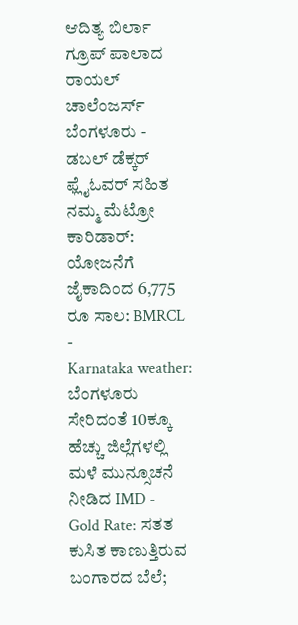ಆದಿತ್ಯ ಬಿರ್ಲಾ ಗ್ರೂಪ್ ಪಾಲಾದ ರಾಯಲ್ ಚಾಲೆಂಜರ್ಸ್ ಬೆಂಗಳೂರು -
ಡಬಲ್ ಡೆಕ್ಕರ್ ಫ್ಲೈಓವರ್ ಸಹಿತ ನಮ್ಮ ಮೆಟ್ರೋ ಕಾರಿಡಾರ್: ಯೋಜನೆಗೆ ಜೈಕಾದಿಂದ 6,775 ರೂ ಸಾಲ: BMRCL -
Karnataka weather: ಬೆಂಗಳೂರು ಸೇರಿದಂತೆ 10ಕ್ಕೂ ಹೆಚ್ಚು ಜಿಲ್ಲೆಗಳಲ್ಲಿ ಮಳೆ ಮುನ್ಸೂಚನೆ ನೀಡಿದ IMD -
Gold Rate: ಸತತ ಕುಸಿತ ಕಾಣುತ್ತಿರುವ ಬಂಗಾರದ ಬೆಲೆ;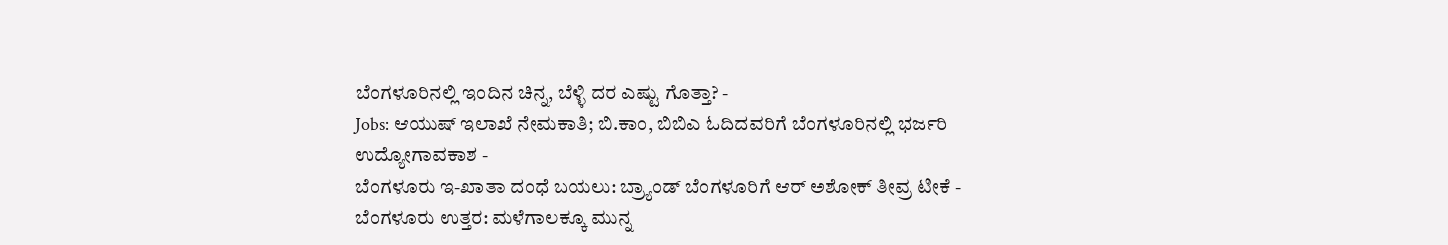ಬೆಂಗಳೂರಿನಲ್ಲಿ ಇಂದಿನ ಚಿನ್ನ, ಬೆಳ್ಳಿ ದರ ಎಷ್ಟು ಗೊತ್ತಾ? -
Jobs: ಆಯುಷ್ ಇಲಾಖೆ ನೇಮಕಾತಿ; ಬಿ.ಕಾಂ, ಬಿಬಿಎ ಓದಿದವರಿಗೆ ಬೆಂಗಳೂರಿನಲ್ಲಿ ಭರ್ಜರಿ ಉದ್ಯೋಗಾವಕಾಶ -
ಬೆಂಗಳೂರು ಇ-ಖಾತಾ ದಂಧೆ ಬಯಲು: ಬ್ರ್ಯಾಂಡ್ ಬೆಂಗಳೂರಿಗೆ ಆರ್ ಅಶೋಕ್ ತೀವ್ರ ಟೀಕೆ -
ಬೆಂಗಳೂರು ಉತ್ತರ: ಮಳೆಗಾಲಕ್ಕೂ ಮುನ್ನ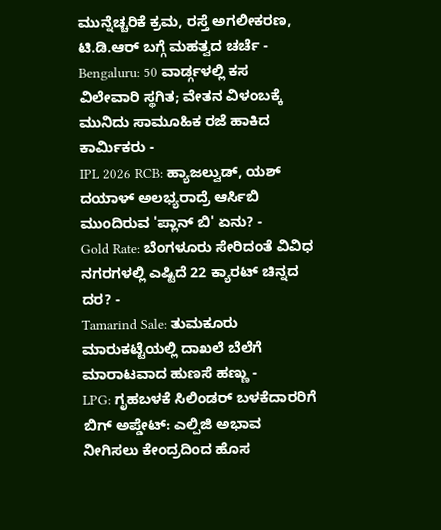ಮುನ್ನೆಚ್ಚರಿಕೆ ಕ್ರಮ, ರಸ್ತೆ ಅಗಲೀಕರಣ, ಟಿ.ಡಿ.ಆರ್ ಬಗ್ಗೆ ಮಹತ್ವದ ಚರ್ಚೆ -
Bengaluru: 50 ವಾರ್ಡ್ಗಳಲ್ಲಿ ಕಸ ವಿಲೇವಾರಿ ಸ್ಥಗಿತ; ವೇತನ ವಿಳಂಬಕ್ಕೆ ಮುನಿದು ಸಾಮೂಹಿಕ ರಜೆ ಹಾಕಿದ ಕಾರ್ಮಿಕರು -
IPL 2026 RCB: ಹ್ಯಾಜಲ್ವುಡ್, ಯಶ್ ದಯಾಳ್ ಅಲಭ್ಯರಾದ್ರೆ ಆರ್ಸಿಬಿ ಮುಂದಿರುವ 'ಪ್ಲಾನ್ ಬಿ' ಏನು? -
Gold Rate: ಬೆಂಗಳೂರು ಸೇರಿದಂತೆ ವಿವಿಧ ನಗರಗಳಲ್ಲಿ ಎಷ್ಟಿದೆ 22 ಕ್ಯಾರಟ್ ಚಿನ್ನದ ದರ? -
Tamarind Sale: ತುಮಕೂರು ಮಾರುಕಟ್ಟೆಯಲ್ಲಿ ದಾಖಲೆ ಬೆಲೆಗೆ ಮಾರಾಟವಾದ ಹುಣಸೆ ಹಣ್ಣು -
LPG: ಗೃಹಬಳಕೆ ಸಿಲಿಂಡರ್ ಬಳಕೆದಾರರಿಗೆ ಬಿಗ್ ಅಪ್ಡೇಟ್: ಎಲ್ಪಿಜಿ ಅಭಾವ ನೀಗಿಸಲು ಕೇಂದ್ರದಿಂದ ಹೊಸ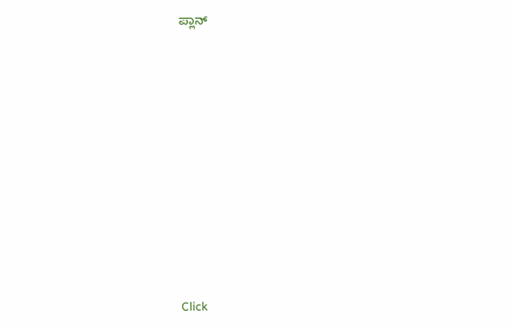ಪ್ಲಾನ್












Click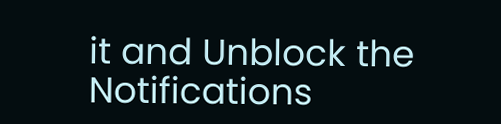it and Unblock the Notifications